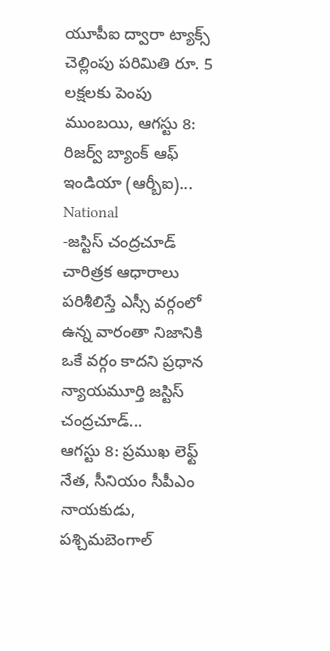యూపీఐ ద్వారా ట్యాక్స్ చెల్లింపు పరిమితి రూ. 5 లక్షలకు పెంపు ముంబయి, ఆగస్టు 8: రిజర్వ్ బ్యాంక్ ఆఫ్ ఇండియా (ఆర్బీఐ)...
National
-జస్టిస్ చంద్రచూడ్ చారిత్రక ఆధారాలు పరిశీలిస్తే ఎస్సీ వర్గంలో ఉన్న వారంతా నిజానికి ఒకే వర్గం కాదని ప్రధాన న్యాయమూర్తి జస్టిస్ చంద్రచూడ్...
ఆగస్టు 8: ప్రముఖ లెఫ్ట్ నేత, సీనియం సీపీఎం నాయకుడు, పశ్చిమబెంగాల్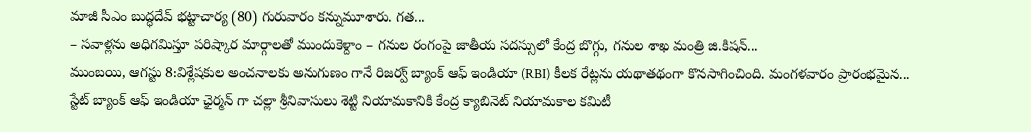మాజీ సీఎం బుద్ధదేవ్ భట్టాచార్య (80) గురువారం కన్నుమూశారు. గత...
– సవాళ్లను అధిగమిస్తూ పరిష్కార మార్గాలతో ముందుకెళ్దాం – గనుల రంగంపై జాతీయ సదస్సులో కేంద్ర బొగ్గు, గనుల శాఖ మంత్రి జి.కిషన్...
ముంబయి, ఆగస్టు 8:విశ్లేషకుల అంచనాలకు అనుగుణం గానే రిజర్వ్ బ్యాంక్ ఆఫ్ ఇండియా (RBI) కీలక రేట్లను యథాతథంగా కొనసాగించింది. మంగళవారం ప్రారంభమైన...
స్టేట్ బ్యాంక్ ఆఫ్ ఇండియా ఛైర్మన్ గా చల్లా శ్రీనివాసులు శెట్టి నియామకానికి కేంద్ర క్యాబినెట్ నియామకాల కమిటీ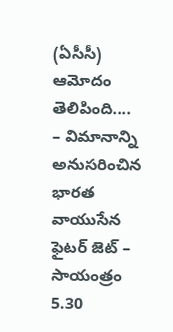(ఏసీసీ) ఆమోదం తెలిపింది....
– విమానాన్ని అనుసరించిన భారత వాయుసేన ఫైటర్ జెట్ – సాయంత్రం 5.30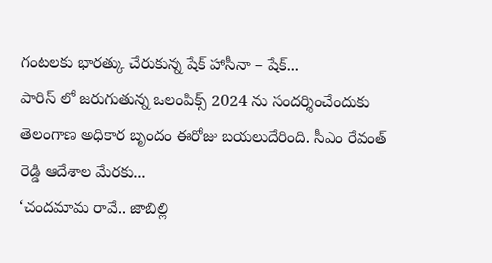గంటలకు భారత్కు చేరుకున్న షేక్ హాసీనా – షేక్...
పారిస్ లో జరుగుతున్న ఒలంపిక్స్ 2024 ను సందర్శించేందుకు తెలంగాణ అధికార బృందం ఈరోజు బయలుదేరింది. సీఎం రేవంత్ రెడ్డి ఆదేశాల మేరకు...
‘చందమామ రావే.. జాబిల్లి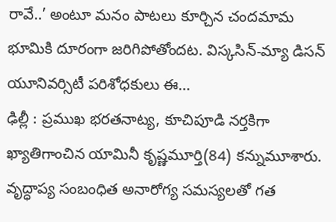రావే..’ అంటూ మనం పాటలు కూర్చిన చందమామ భూమికి దూరంగా జరిగిపోతోందట. విస్కసిన్-మ్యా డిసన్ యూనివర్సిటీ పరిశోధకులు ఈ...
ఢిల్లీ : ప్రముఖ భరతనాట్య, కూచిపూడి నర్తకిగా ఖ్యాతిగాంచిన యామినీ కృష్ణమూర్తి(84) కన్నుమూశారు. వృద్ధాప్య సంబంధిత అనారోగ్య సమస్యలతో గత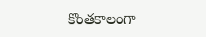కొంతకాలంగా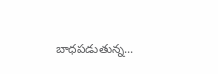బాధపడుతున్న...